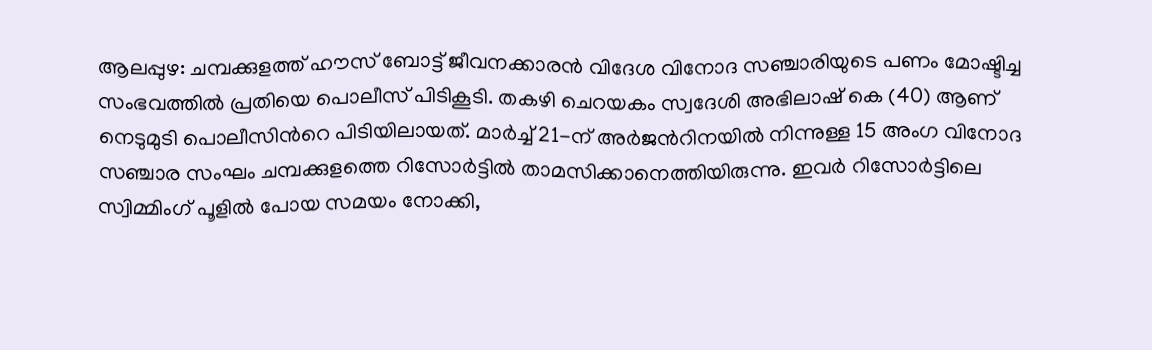ആലപ്പുഴ: ചമ്പക്കുളത്ത് ഹൗസ് ബോട്ട് ജീവനക്കാരൻ വിദേശ വിനോദ സഞ്ചാരിയുടെ പണം മോഷ്ടിച്ച സംഭവത്തിൽ പ്രതിയെ പൊലീസ് പിടികൂടി. തകഴി ചെറയകം സ്വദേശി അഭിലാഷ് കെ (40) ആണ് നെടുമുടി പൊലീസിൻറെ പിടിയിലായത്. മാർച്ച് 21-ന് അർജൻറിനയിൽ നിന്നുള്ള 15 അംഗ വിനോദ സഞ്ചാര സംഘം ചമ്പക്കുളത്തെ റിസോർട്ടിൽ താമസിക്കാനെത്തിയിരുന്നു. ഇവർ റിസോർട്ടിലെ സ്വിമ്മിംഗ് പൂളിൽ പോയ സമയം നോക്കി,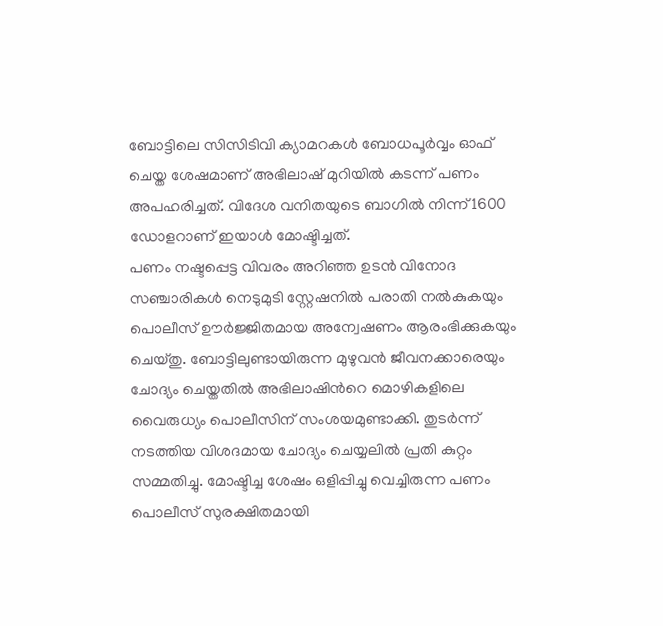ബോട്ടിലെ സിസിടിവി ക്യാമറകൾ ബോധപൂർവ്വം ഓഫ് ചെയ്ത ശേഷമാണ് അഭിലാഷ് മുറിയിൽ കടന്ന് പണം അപഹരിച്ചത്. വിദേശ വനിതയുടെ ബാഗിൽ നിന്ന് 1600 ഡോളറാണ് ഇയാൾ മോഷ്ടിച്ചത്.
പണം നഷ്ടപ്പെട്ട വിവരം അറിഞ്ഞ ഉടൻ വിനോദ സഞ്ചാരികൾ നെടുമുടി സ്റ്റേഷനിൽ പരാതി നൽകുകയും പൊലീസ് ഊർജ്ജിതമായ അന്വേഷണം ആരംഭിക്കുകയും ചെയ്തു. ബോട്ടിലുണ്ടായിരുന്ന മുഴുവൻ ജീവനക്കാരെയും ചോദ്യം ചെയ്തതിൽ അഭിലാഷിൻറെ മൊഴികളിലെ വൈരുധ്യം പൊലീസിന് സംശയമുണ്ടാക്കി. തുടർന്ന് നടത്തിയ വിശദമായ ചോദ്യം ചെയ്യലിൽ പ്രതി കുറ്റം സമ്മതിച്ചു. മോഷ്ടിച്ച ശേഷം ഒളിപ്പിച്ചു വെച്ചിരുന്ന പണം പൊലീസ് സുരക്ഷിതമായി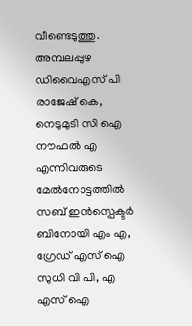വീണ്ടെടുത്തു. അമ്പലപ്പുഴ ഡിവൈഎസ് പി രാജേഷ് കെ, നെടുമുടി സി ഐ നൗഫൽ എ എന്നിവരുടെ മേൽനോട്ടത്തിൽ സബ് ഇൻസ്പെക്ടർ ബിനോയി എം എ, ഗ്രേഡ് എസ് ഐ സുധി വി പി, എ എസ് ഐ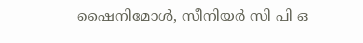ഷൈനിമോൾ, സീനിയർ സി പി ഒ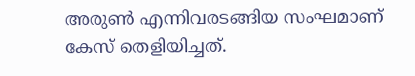അരുൺ എന്നിവരടങ്ങിയ സംഘമാണ് കേസ് തെളിയിച്ചത്.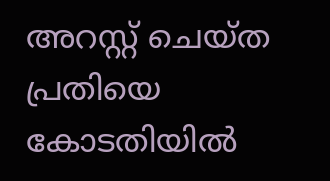അറസ്റ്റ് ചെയ്ത പ്രതിയെ കോടതിയിൽ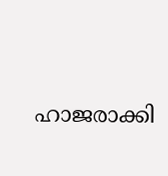ഹാജരാക്കി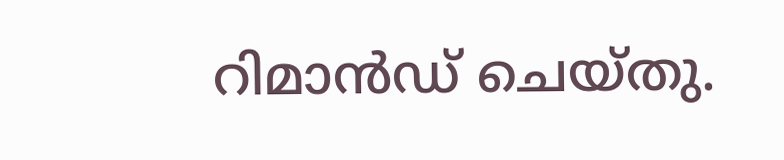റിമാൻഡ് ചെയ്തു.